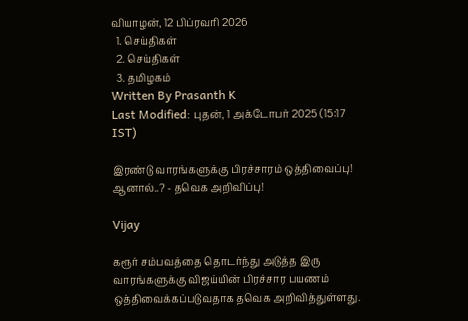வியாழன், 12 பிப்ரவரி 2026
  1. செய்திகள்
  2. செய்திகள்
  3. த‌மிழக‌ம்
Written By Prasanth K
Last Modified: புதன், 1 அக்டோபர் 2025 (15:17 IST)

இரண்டு வாரங்களுக்கு பிரச்சாரம் ஒத்திவைப்பு! ஆனால்..? - தவெக அறிவிப்பு!

Vijay

கரூர் சம்பவத்தை தொடர்ந்து அடுத்த இரு வாரங்களுக்கு விஜய்யின் பிரச்சார பயணம் ஒத்திவைக்கப்படுவதாக தவெக அறிவித்துள்ளது.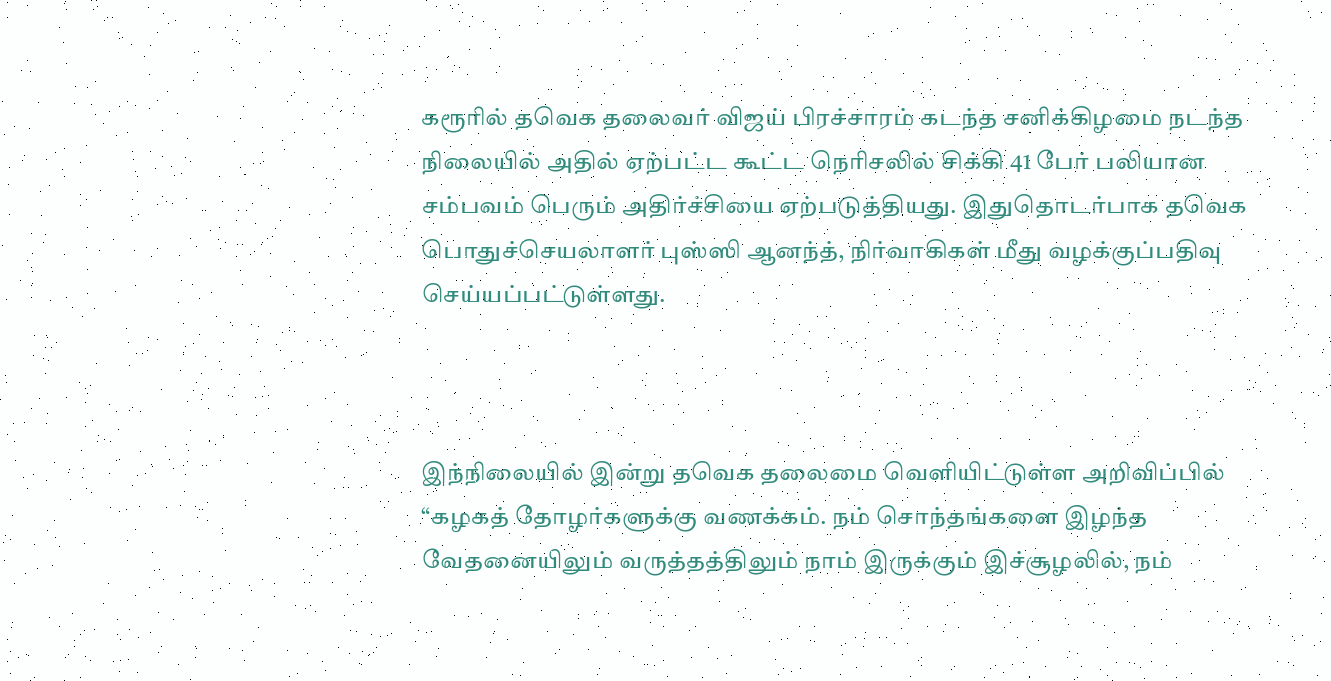கரூரில் தவெக தலைவர் விஜய் பிரச்சாரம் கடந்த சனிக்கிழமை நடந்த நிலையில் அதில் ஏற்பட்ட கூட்ட நெரிசலில் சிக்கி 41 பேர் பலியான சம்பவம் பெரும் அதிர்ச்சியை ஏற்படுத்தியது. இதுதொடர்பாக தவெக பொதுச்செயலாளர் புஸ்ஸி ஆனந்த், நிர்வாகிகள் மீது வழக்குப்பதிவு செய்யப்பட்டுள்ளது.



இந்நிலையில் இன்று தவெக தலைமை வெளியிட்டுள்ள அறிவிப்பில் “கழகத் தோழர்களுக்கு வணக்கம். நம் சொந்தங்களை இழந்த வேதனையிலும் வருத்தத்திலும் நாம் இருக்கும் இச்சூழலில், நம்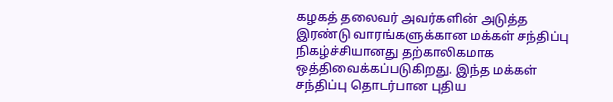கழகத் தலைவர் அவர்களின் அடுத்த இரண்டு வாரங்களுக்கான மக்கள் சந்திப்பு நிகழ்ச்சியானது தற்காலிகமாக ஒத்திவைக்கப்படுகிறது. இந்த மக்கள் சந்திப்பு தொடர்பான புதிய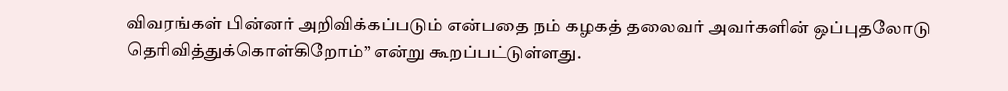விவரங்கள் பின்னர் அறிவிக்கப்படும் என்பதை நம் கழகத் தலைவர் அவர்களின் ஒப்புதலோடு தெரிவித்துக்கொள்கிறோம்” என்று கூறப்பட்டுள்ளது.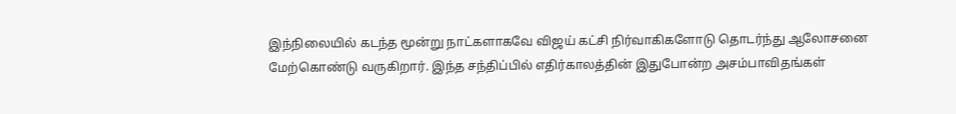இந்நிலையில் கடந்த மூன்று நாட்களாகவே விஜய் கட்சி நிர்வாகிகளோடு தொடர்ந்து ஆலோசனை மேற்கொண்டு வருகிறார். இந்த சந்திப்பில் எதிர்காலத்தின் இதுபோன்ற அசம்பாவிதங்கள்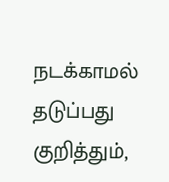நடக்காமல் தடுப்பது குறித்தும்,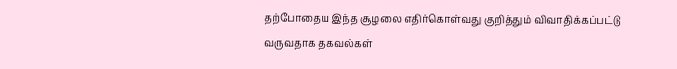தற்போதைய இந்த சூழலை எதிர்கொள்வது குறித்தும் விவாதிக்கப்பட்டு வருவதாக தகவல்கள்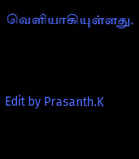வெளியாகியுள்ளது.



Edit by Prasanth.K